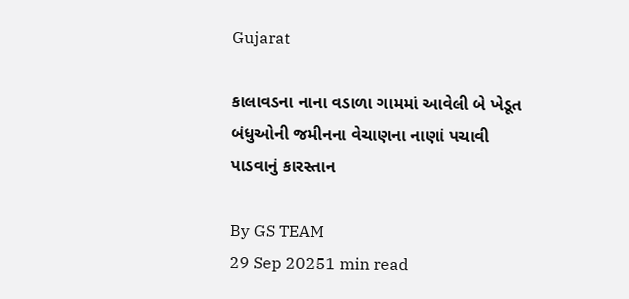Gujarat

કાલાવડના નાના વડાળા ગામમાં આવેલી બે ખેડૂત બંધુઓની જમીનના વેચાણના નાણાં પચાવી પાડવાનું કારસ્તાન

By GS TEAM
29 Sep 20251 min read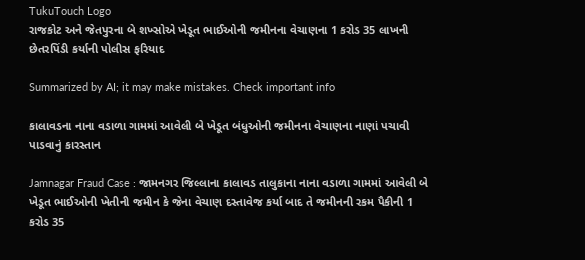TukuTouch Logo
રાજકોટ અને જેતપુરના બે શખ્સોએ ખેડૂત ભાઈઓની જમીનના વેચાણના 1 કરોડ 35 લાખની છેતરપિંડી કર્યાની પોલીસ ફરિયાદ

Summarized by AI; it may make mistakes. Check important info

કાલાવડના નાના વડાળા ગામમાં આવેલી બે ખેડૂત બંધુઓની જમીનના વેચાણના નાણાં પચાવી પાડવાનું કારસ્તાન

Jamnagar Fraud Case : જામનગર જિલ્લાના કાલાવડ તાલુકાના નાના વડાળા ગામમાં આવેલી બે ખેડૂત ભાઈઓની ખેતીની જમીન કે જેના વેચાણ દસ્તાવેજ કર્યા બાદ તે જમીનની રકમ પૈકીની 1 કરોડ 35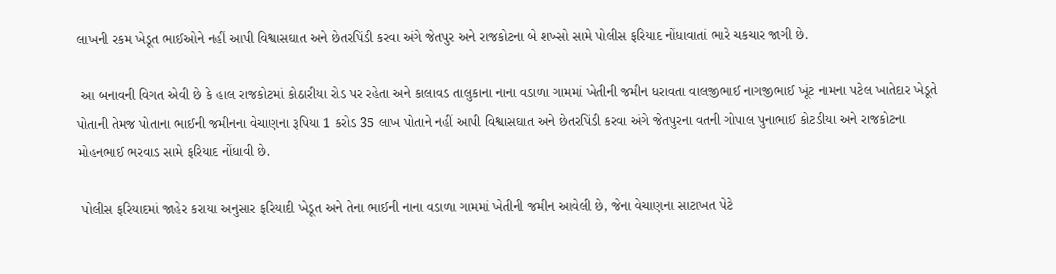લાખની રકમ ખેડૂત ભાઈઓને નહીં આપી વિશ્વાસઘાત અને છેતરપિંડી કરવા અંગે જેતપુર અને રાજકોટના બે શખ્સો સામે પોલીસ ફરિયાદ નોંધાવાતાં ભારે ચકચાર જાગી છે.

 આ બનાવની વિગત એવી છે કે હાલ રાજકોટમાં કોઠારીયા રોડ પર રહેતા અને કાલાવડ તાલુકાના નાના વડાળા ગામમાં ખેતીની જમીન ધરાવતા વાલજીભાઈ નાગજીભાઈ ખૂંટ નામના પટેલ ખાતેદાર ખેડૂતે પોતાની તેમજ પોતાના ભાઈની જમીનના વેચાણના રૂપિયા 1 કરોડ 35 લાખ પોતાને નહીં આપી વિશ્વાસઘાત અને છેતરપિંડી કરવા અંગે જેતપુરના વતની ગોપાલ પુનાભાઈ કોટડીયા અને રાજકોટના મોહનભાઈ ભરવાડ સામે ફરિયાદ નોંધાવી છે.

 પોલીસ ફરિયાદમાં જાહેર કરાયા અનુસાર ફરિયાદી ખેડૂત અને તેના ભાઈની નાના વડાળા ગામમાં ખેતીની જમીન આવેલી છે, જેના વેચાણના સાટાખત પેટે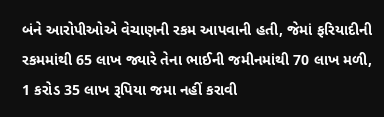બંને આરોપીઓએ વેચાણની રકમ આપવાની હતી, જેમાં ફરિયાદીની રકમમાંથી 65 લાખ જ્યારે તેના ભાઈની જમીનમાંથી 70 લાખ મળી, 1 કરોડ 35 લાખ રૂપિયા જમા નહીં કરાવી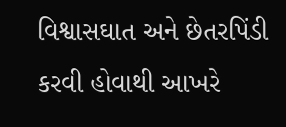વિશ્વાસઘાત અને છેતરપિંડી કરવી હોવાથી આખરે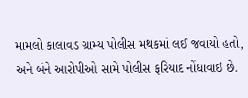મામલો કાલાવડ ગ્રામ્ય પોલીસ મથકમાં લઈ જવાયો હતો, અને બંને આરોપીઓ સામે પોલીસ ફરિયાદ નોંધાવાઇ છે.